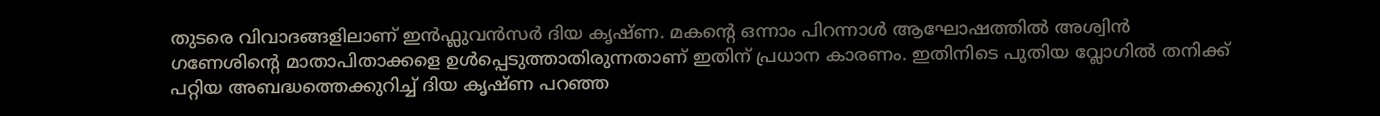തുടരെ വിവാദങ്ങളിലാണ് ഇൻഫ്ലുവൻസർ ദിയ കൃഷ്ണ. മകന്റെ ഒന്നാം പിറന്നാൾ ആഘോഷത്തിൽ അശ്വിൻ ഗണേശിന്റെ മാതാപിതാക്കളെ ഉൾപ്പെടുത്താതിരുന്നതാണ് ഇതിന് പ്രധാന കാരണം. ഇതിനിടെ പുതിയ വ്ലോഗിൽ തനിക്ക് പറ്റിയ അബദ്ധത്തെക്കുറിച്ച് ദിയ കൃഷ്ണ പറഞ്ഞ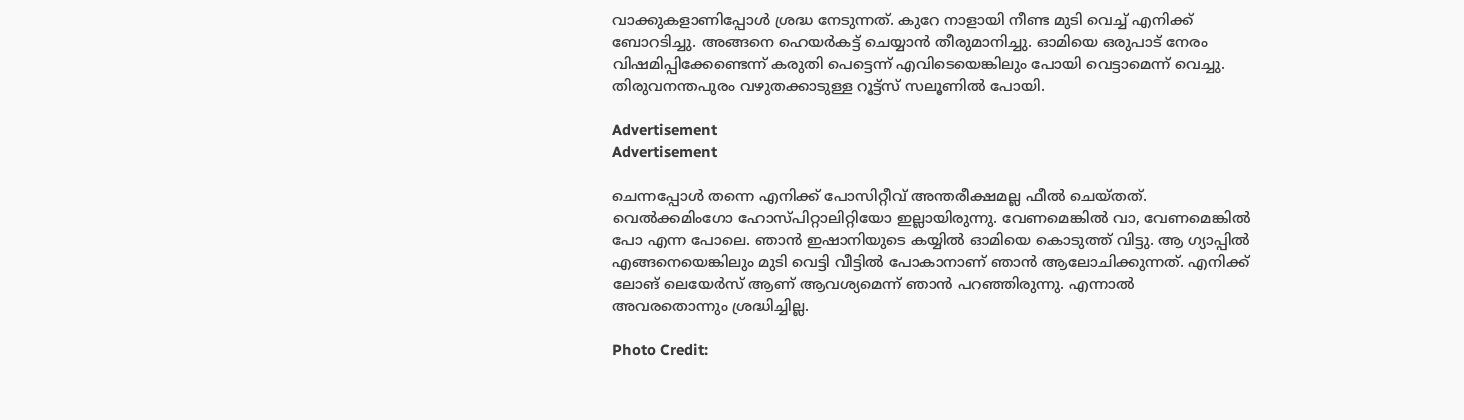വാക്കുകളാണിപ്പോൾ ശ്രദ്ധ നേടുന്നത്. കുറേ നാളായി നീണ്ട മുടി വെച്ച് എനിക്ക് ബോറടിച്ചു. അങ്ങനെ ഹെയർകട്ട് ചെയ്യാൻ തീരുമാനിച്ചു. ഓമിയെ ഒരുപാട് നേരം വിഷമിപ്പിക്കേണ്ടെന്ന് കരുതി പെട്ടെന്ന് എവിടെയെങ്കിലും പോയി വെട്ടാമെന്ന് വെച്ചു. തിരുവനന്തപുരം വഴുതക്കാടുള്ള റൂട്ട്സ് സലൂണിൽ പോയി.

Advertisement
Advertisement

ചെന്നപ്പോൾ തന്നെ എനിക്ക് പോസിറ്റീവ് അന്തരീക്ഷമല്ല ഫീൽ ചെയ്തത്. വെൽക്കമിംഗോ ഹോസ്പിറ്റാലിറ്റിയോ ഇല്ലായിരുന്നു. വേണമെങ്കിൽ വാ, വേണമെങ്കിൽ പോ എന്ന പോലെ. ഞാൻ ഇഷാനിയുടെ കയ്യിൽ ഓമിയെ കൊടുത്ത് വിട്ടു. ആ ഗ്യാപ്പിൽ എങ്ങനെയെങ്കിലും മുടി വെട്ടി വീട്ടിൽ പോകാനാണ് ഞാൻ ആലോചിക്കുന്നത്. എനിക്ക് ലോങ് ലെയേർസ് ആണ് ആവശ്യമെന്ന് ഞാൻ പറഞ്ഞിരുന്നു. എന്നാൽ അവരതൊന്നും ശ്രദ്ധിച്ചില്ല.

Photo Credit: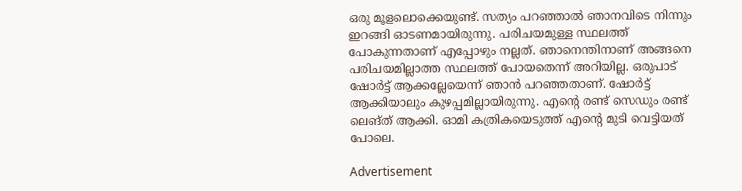ഒരു മൂളലൊക്കെയുണ്ട്. സത്യം പറഞ്ഞാൽ ഞാനവിടെ നിന്നും ഇറങ്ങി ഓടണമായിരുന്നു. പരിചയമുള്ള സ്ഥലത്ത് പോകുന്നതാണ് എപ്പോഴും നല്ലത്. ഞാനെന്തിനാണ് അങ്ങനെ പരിചയമില്ലാത്ത സ്ഥലത്ത് പോയതെന്ന് അറിയില്ല. ഒരുപാട് ഷോർട്ട് ആക്കല്ലേയെന്ന് ഞാൻ പറഞ്ഞതാണ്. ഷോർട്ട് ആക്കിയാലും കുഴപ്പമില്ലായിരുന്നു. എന്റെ രണ്ട് സെഡും രണ്ട് ലെങ്ത് ആക്കി. ഓമി കത്രികയെടുത്ത് എന്റെ മുടി വെട്ടിയത് പോലെ.

Advertisement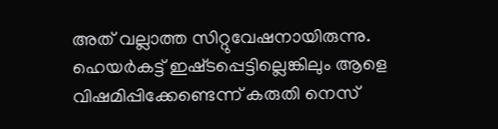അത് വല്ലാത്ത സിറ്റുവേഷനായിരുന്നു. ഹെയർകട്ട് ഇഷ്‌ടപ്പെട്ടില്ലെങ്കിലും ആളെ വിഷമിപ്പിക്കേണ്ടെന്ന് കരുതി നെസ്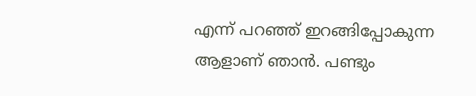എന്ന് പറഞ്ഞ് ഇറങ്ങിപ്പോകുന്ന ആളാണ് ഞാൻ. പണ്ടും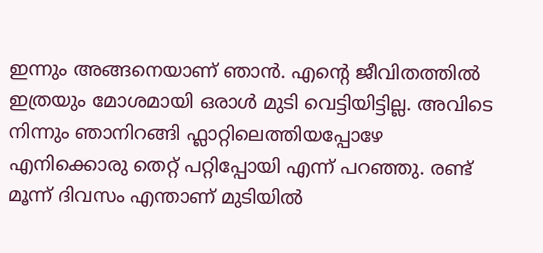ഇന്നും അങ്ങനെയാണ് ഞാൻ. എന്റെ ജീവിതത്തിൽ ഇത്രയും മോശമായി ഒരാൾ മുടി വെട്ടിയിട്ടില്ല. അവിടെ നിന്നും ഞാനിറങ്ങി ഫ്ലാറ്റിലെത്തിയപ്പോഴേ എനിക്കൊരു തെറ്റ് പറ്റിപ്പോയി എന്ന് പറഞ്ഞു. രണ്ട് മൂന്ന് ദിവസം എന്താണ് മുടിയിൽ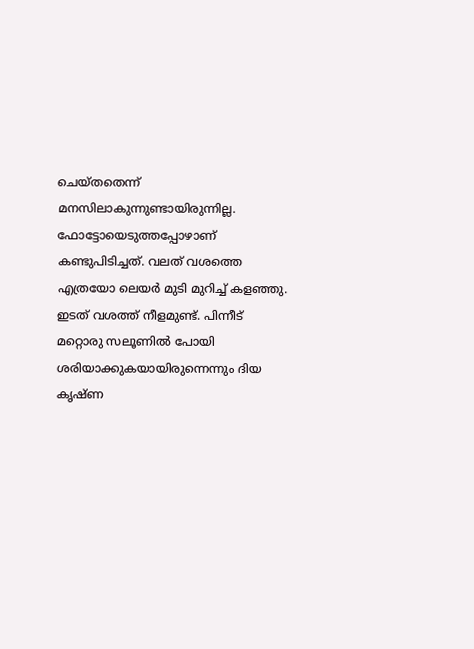ചെയ്തതെന്ന് മനസിലാകുന്നുണ്ടായിരുന്നില്ല. ഫോട്ടോയെടുത്തപ്പോഴാണ് കണ്ടുപിടിച്ചത്. വലത് വശത്തെ എത്രയോ ലെയർ മുടി മുറിച്ച് കളഞ്ഞു. ഇടത് വശത്ത് നീളമുണ്ട്. പിന്നീട് മറ്റൊരു സലൂണിൽ പോയി ശരിയാക്കുകയായിരുന്നെന്നും ദിയ കൃഷ്ണ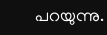പറയുന്നു.